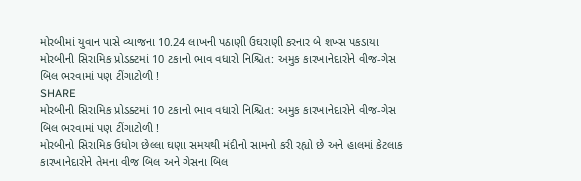મોરબીમાં યુવાન પાસે વ્યાજના 10.24 લાખની પઠાણી ઉઘરાણી કરનાર બે શખ્સ પકડાયા
મોરબીની સિરામિક પ્રોડક્ટમાં 10 ટકાનો ભાવ વધારો નિશ્ચિત: અમુક કારખાનેદારોને વીજ-ગેસ બિલ ભરવામાં પણ ટીંગાટોળી !
SHARE
મોરબીની સિરામિક પ્રોડક્ટમાં 10 ટકાનો ભાવ વધારો નિશ્ચિત: અમુક કારખાનેદારોને વીજ-ગેસ બિલ ભરવામાં પણ ટીંગાટોળી !
મોરબીનો સિરામિક ઉધોગ છેલ્લા ઘણા સમયથી મંદીનો સામનો કરી રહ્યો છે અને હાલમાં કેટલાક કારખાનેદારોને તેમના વીજ બિલ અને ગેસના બિલ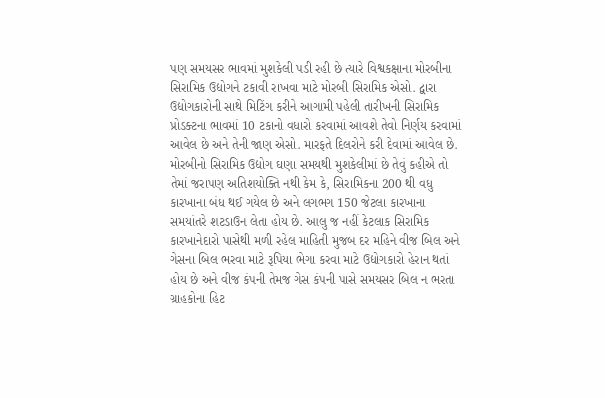પણ સમયસર ભાવમાં મુશકેલી પડી રહી છે ત્યારે વિશ્વકક્ષાના મોરબીના સિરામિક ઉદ્યોગને ટકાવી રાખવા માટે મોરબી સિરામિક એસો. દ્વારા ઉદ્યોગકારોની સાથે મિટિંગ કરીને આગામી પહેલી તારીખની સિરામિક પ્રોડક્ટના ભાવમાં 10 ટકાનો વધારો કરવામાં આવશે તેવો નિર્ણય કરવામાં આવેલ છે અને તેની જાણ એસો. મારફતે દિલરોને કરી દેવામાં આવેલ છે.
મોરબીનો સિરામિક ઉદ્યોગ ઘણા સમયથી મુશકેલીમાં છે તેવું કહીએ તો તેમાં જરાપણ અતિશયોક્તિ નથી કેમ કે, સિરામિકના 200 થી વધુ કારખાના બંધ થઈ ગયેલ છે અને લગભગ 150 જેટલા કારખાના સમયાંતરે શટડાઉન લેતા હોય છે. આલુ જ નહીં કેટલાક સિરામિક કારખાનેદારો પાસેથી મળી રહેલ માહિતી મુજબ દર મહિને વીજ બિલ અને ગેસના બિલ ભરવા માટે રૂપિયા ભેગા કરવા માટે ઉદ્યોગકારો હેરાન થતાં હોય છે અને વીજ કંપની તેમજ ગેસ કંપની પાસે સમયસર બિલ ન ભરતા ગ્રાહકોના હિટ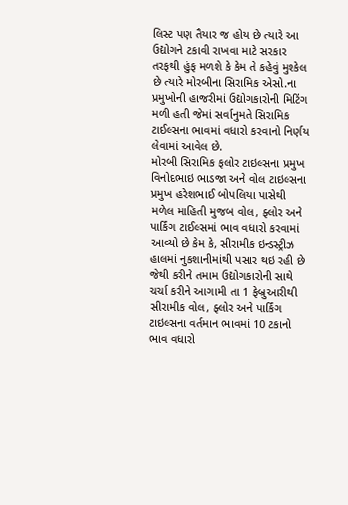લિસ્ટ પણ તૈયાર જ હોય છે ત્યારે આ ઉદ્યોગને ટકાવી રાખવા માટે સરકાર તરફથી હુંફ મળશે કે કેમ તે કહેવું મુશ્કેલ છે ત્યારે મોરબીના સિરામિક એસો.ના પ્રમુખોની હાજરીમાં ઉદ્યોગકારોની મિટિંગ મળી હતી જેમાં સર્વાનુમતે સિરામિક ટાઈલ્સના ભાવમાં વધારો કરવાનો નિર્ણય લેવામાં આવેલ છે.
મોરબી સિરામિક ફલોર ટાઇલ્સના પ્રમુખ વિનોદભાઇ ભાડજા અને વોલ ટાઇલ્સના પ્રમુખ હરેશભાઈ બોપલિયા પાસેથી મળેલ માહિતી મુજબ વોલ, ફ્લોર અને પાર્કિંગ ટાઈલ્સમાં ભાવ વધારો કરવામાં આવ્યો છે કેમ કે, સીરામીક ઇન્ડસ્ટ્રીઝ હાલમાં નુકશાનીમાંથી પસાર થઇ રહી છે જેથી કરીને તમામ ઉદ્યોગકારોની સાથે ચર્ચા કરીને આગામી તા 1 ફેબ્રુઆરીથી સીરામીક વોલ, ફ્લોર અને પાર્કિંગ ટાઇલ્સના વર્તમાન ભાવમાં 10 ટકાનો ભાવ વધારો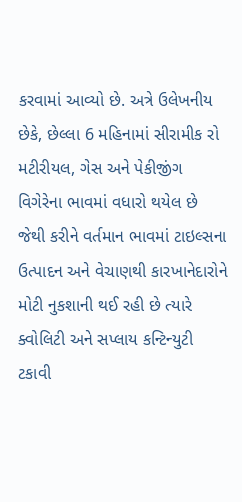કરવામાં આવ્યો છે. અત્રે ઉલેખનીય છેકે, છેલ્લા 6 મહિનામાં સીરામીક રો મટીરીયલ, ગેસ અને પેકીજીંગ વિગેરેના ભાવમાં વધારો થયેલ છે જેથી કરીને વર્તમાન ભાવમાં ટાઇલ્સના ઉત્પાદન અને વેચાણથી કારખાનેદારોને મોટી નુકશાની થઈ રહી છે ત્યારે ક્વોલિટી અને સપ્લાય કન્ટિન્યુટી ટકાવી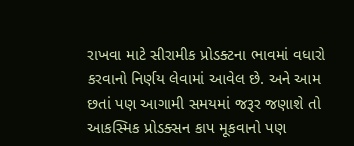રાખવા માટે સીરામીક પ્રોડક્ટના ભાવમાં વધારો કરવાનો નિર્ણય લેવામાં આવેલ છે. અને આમ છતાં પણ આગામી સમયમાં જરૂર જણાશે તો આકસ્મિક પ્રોડક્સન કાપ મૂકવાનો પણ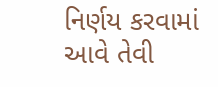નિર્ણય કરવામાં આવે તેવી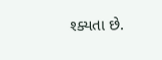શ્ક્યતા છે.